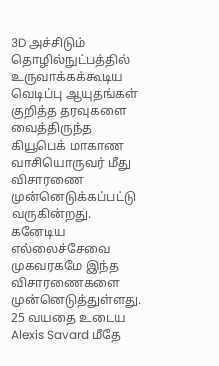3D அச்சிடும் தொழில்நுட்பத்தில் உருவாக்கக்கூடிய வெடிப்பு ஆயுதங்கள் குறித்த தரவுகளை வைத்திருந்த கியூபெக் மாகாண வாசியொருவர் மீது விசாரணை முன்னெடுக்கப்பட்டு வருகின்றது.
கனேடிய எல்லைச்சேவை முகவரகமே இந்த விசாரணைகளை முன்னெடுத்துள்ளது.
25 வயதை உடைய Alexis Savard மீதே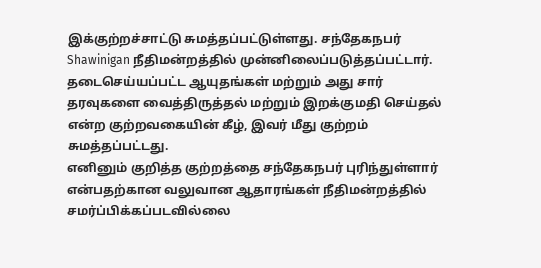இக்குற்றச்சாட்டு சுமத்தப்பட்டுள்ளது. சந்தேகநபர் Shawinigan நீதிமன்றத்தில் முன்னிலைப்படுத்தப்பட்டார்.
தடைசெய்யப்பட்ட ஆயுதங்கள் மற்றும் அது சார் தரவுகளை வைத்திருத்தல் மற்றும் இறக்குமதி செய்தல் என்ற குற்றவகையின் கீழ், இவர் மீது குற்றம் சுமத்தப்பட்டது.
எனினும் குறித்த குற்றத்தை சந்தேகநபர் புரிந்துள்ளார் என்பதற்கான வலுவான ஆதாரங்கள் நீதிமன்றத்தில்
சமர்ப்பிக்கப்படவில்லை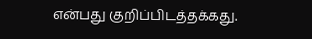என்பது குறிப்பிடத்தக்கது.